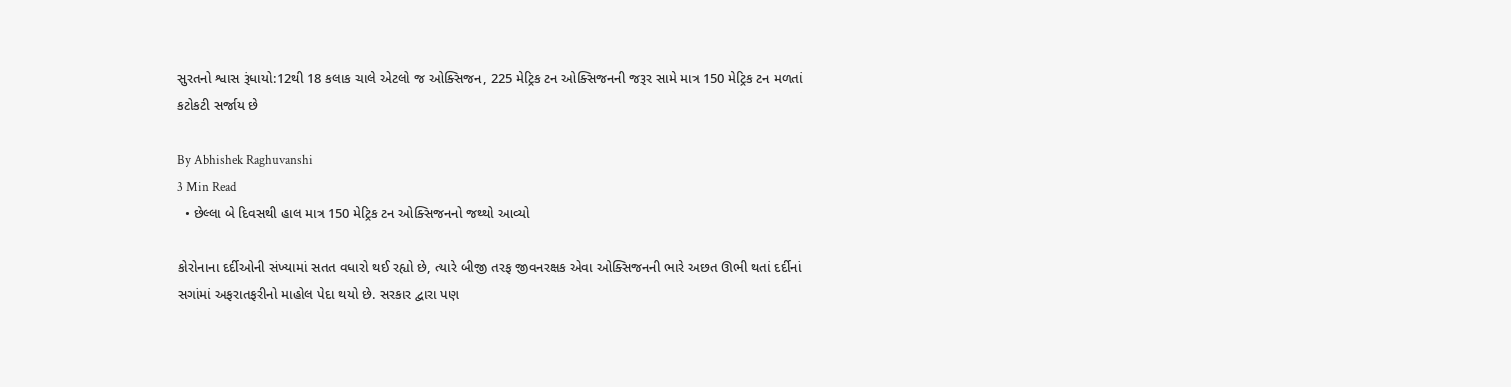સુરતનો શ્વાસ રૂંધાયો:12થી 18 કલાક ચાલે એટલો જ ઓક્સિજન, 225 મેટ્રિક ટન ઓક્સિજનની જરૂર સામે માત્ર 150 મેટ્રિક ટન મળતાં કટોકટી સર્જાય છે

By Abhishek Raghuvanshi
3 Min Read
  • છેલ્લા બે દિવસથી હાલ માત્ર 150 મેટ્રિક ટન ઓક્સિજનનો જથ્થો આવ્યો

કોરોનાના દર્દીઓની સંખ્યામાં સતત વધારો થઈ રહ્યો છે, ત્યારે બીજી તરફ જીવનરક્ષક એવા ઓક્સિજનની ભારે અછત ઊભી થતાં દર્દીનાં સગાંમાં અફરાતફરીનો માહોલ પેદા થયો છે. સરકાર દ્વારા પણ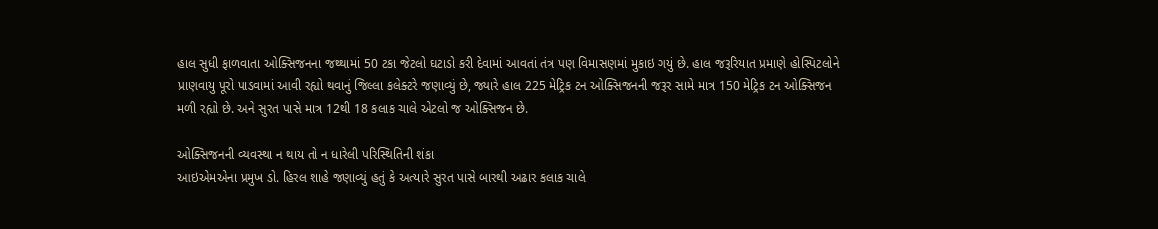હાલ સુધી ફાળવાતા ઓક્સિજનના જથ્થામાં 50 ટકા જેટલો ઘટાડો કરી દેવામાં આવતાં તંત્ર પણ વિમાસણમાં મુકાઇ ગયું છે. હાલ જરૂરિયાત પ્રમાણે હોસ્પિટલોને પ્રાણવાયુ પૂરો પાડવામાં આવી રહ્યો થવાનું જિલ્લા કલેક્ટરે જણાવ્યું છે, જ્યારે હાલ 225 મેટ્રિક ટન ઓક્સિજનની જરૂર સામે માત્ર 150 મેટ્રિક ટન ઓક્સિજન મળી રહ્યો છે. અને સુરત પાસે માત્ર 12થી 18 કલાક ચાલે એટલો જ ઓક્સિજન છે.

ઓક્સિજનની વ્યવસ્થા ન થાય તો ન ધારેલી પરિસ્થિતિની શંકા
આઇએમએના પ્રમુખ ડો. હિરલ શાહે જણાવ્યું હતું કે અત્યારે સુરત પાસે બારથી અઢાર કલાક ચાલે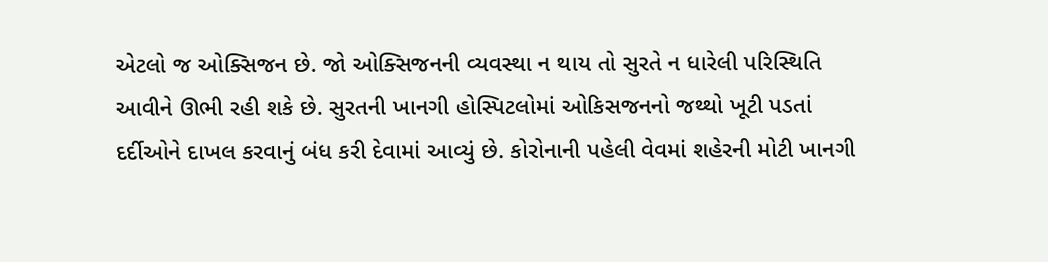એટલો જ ઓક્સિજન છે. જો ઓક્સિજનની વ્યવસ્થા ન થાય તો સુરતે ન ધારેલી પરિસ્થિતિ આવીને ઊભી રહી શકે છે. સુરતની ખાનગી હોસ્પિટલોમાં ઓકિસજનનો જથ્થો ખૂટી પડતાં દર્દીઓને દાખલ કરવાનું બંધ કરી દેવામાં આવ્યું છે. કોરોનાની પહેલી વેવમાં શહેરની મોટી ખાનગી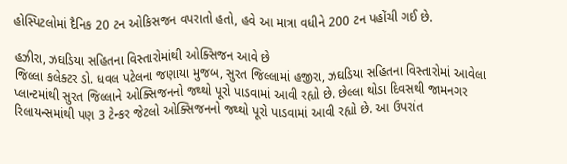હોસ્પિટલોમાં દૈનિક 20 ટન ઓકિસજન વપરાતો હતો, હવે આ માત્રા વધીને 200 ટન પહોંચી ગઈ છે.

હઝીરા, ઝઘડિયા સહિતના વિસ્તારોમાંથી ઓક્સિજન આવે છે
જિલ્લા કલેક્ટર ડો. ધવલ પટેલના જણાયા મુજબ, સુરત જિલ્લામાં હજીરા, ઝઘડિયા સહિતના વિસ્તારોમાં આવેલા પ્લાન્ટમાંથી સુરત જિલ્લાને ઓક્સિજનનો જથ્થો પૂરો પાડવામાં આવી રહ્યો છે. છેલ્લા થોડા દિવસથી જામનગર રિલાયન્સમાંથી પણ 3 ટેન્કર જેટલો ઓક્સિજનનો જથ્થો પૂરો પાડવામાં આવી રહ્યો છે. આ ઉપરાંત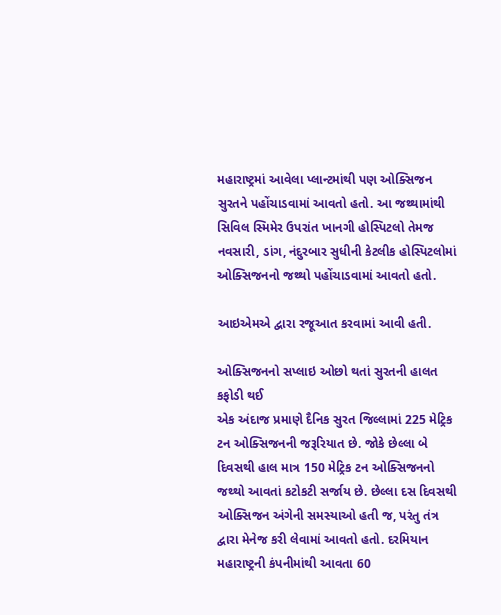મહારાષ્ટ્રમાં આવેલા પ્લાન્ટમાંથી પણ ઓક્સિજન સુરતને પહોંચાડવામાં આવતો હતો. આ જથ્થામાંથી સિવિલ સ્મિમેર ઉપરાંત ખાનગી હોસ્પિટલો તેમજ નવસારી, ડાંગ, નંદુરબાર સુધીની કેટલીક હોસ્પિટલોમાં ઓક્સિજનનો જથ્થો પહોંચાડવામાં આવતો હતો.

આઇએમએ દ્વારા રજૂઆત કરવામાં આવી હતી.

ઓક્સિજનનો સપ્લાઇ ઓછો થતાં સુરતની હાલત કફોડી થઈ
એક અંદાજ પ્રમાણે દૈનિક સુરત જિલ્લામાં 225 મેટ્રિક ટન ઓક્સિજનની જરૂરિયાત છે. જોકે છેલ્લા બે દિવસથી હાલ માત્ર 150 મેટ્રિક ટન ઓક્સિજનનો જથ્થો આવતાં કટોકટી સર્જાય છે. છેલ્લા દસ દિવસથી ઓક્સિજન અંગેની સમસ્યાઓ હતી જ, પરંતુ તંત્ર દ્વારા મેનેજ કરી લેવામાં આવતો હતો. દરમિયાન મહારાષ્ટ્રની કંપનીમાંથી આવતા 60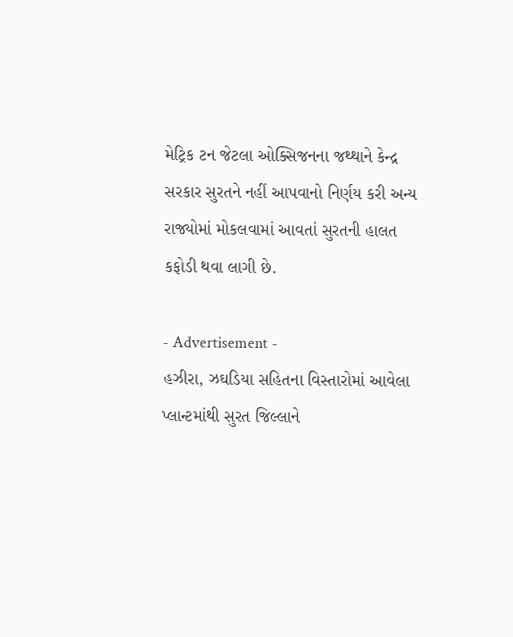મેટ્રિક ટન જેટલા ઓક્સિજનના જથ્થાને કેન્દ્ર સરકાર સુરતને નહીં આપવાનો નિર્ણય કરી અન્ય રાજ્યોમાં મોકલવામાં આવતાં સુરતની હાલત કફોડી થવા લાગી છે.

- Advertisement -
હઝીરા, ઝઘડિયા સહિતના વિસ્તારોમાં આવેલા પ્લાન્ટમાંથી સુરત જિલ્લાને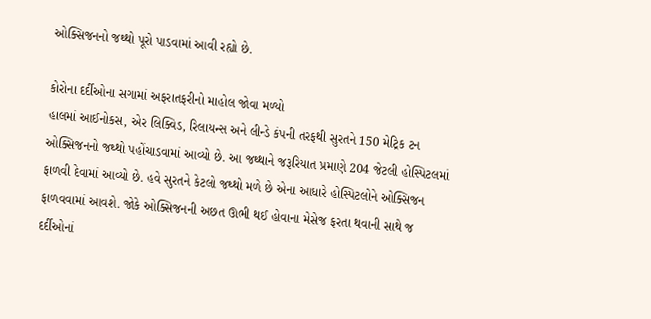ઓક્સિજનનો જથ્થો પૂરો પાડવામાં આવી રહ્યો છે.

કોરોના દર્દીઓના સગામાં અફરાતફરીનો માહોલ જોવા મળ્યો
હાલમાં આઈનોકસ, એર લિક્વિડ, રિલાયન્સ અને લીન્ડે કંપની તરફથી સુરતને 150 મેટ્રિક ટન ઓક્સિજનનો જથ્થો પહોંચાડવામાં આવ્યો છે. આ જથ્થાને જરૂરિયાત પ્રમાણે 204 જેટલી હોસ્પિટલમાં ફાળવી દેવામાં આવ્યો છે. હવે સુરતને કેટલો જથ્થો મળે છે એના આધારે હોસ્પિટલોને ઓક્સિજન ફાળવવામાં આવશે. જોકે ઓક્સિજનની અછત ઊભી થઈ હોવાના મેસેજ ફરતા થવાની સાથે જ દર્દીઓનાં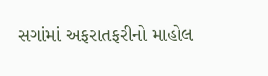સગાંમાં અફરાતફરીનો માહોલ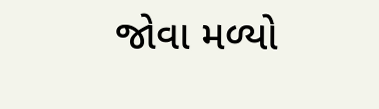જોવા મળ્યો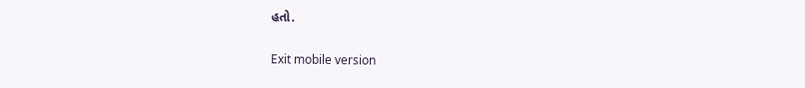હતો.

Exit mobile version